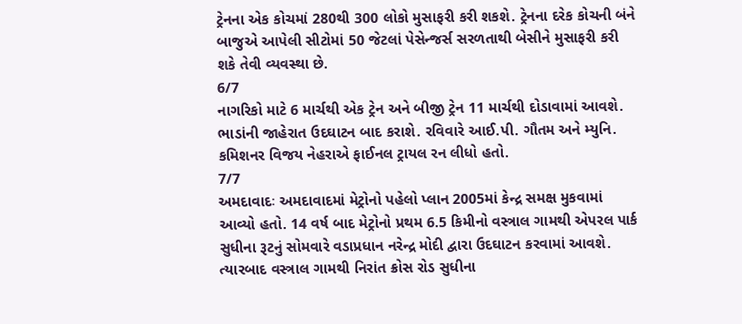ટ્રેનના એક કોચમાં 280થી 300 લોકો મુસાફરી કરી શકશે. ટ્રેનના દરેક કોચની બંને બાજુએ આપેલી સીટોમાં 50 જેટલાં પેસેન્જર્સ સરળતાથી બેસીને મુસાફરી કરી શકે તેવી વ્યવસ્થા છે.
6/7
નાગરિકો માટે 6 માર્ચથી એક ટ્રેન અને બીજી ટ્રેન 11 માર્ચથી દોડાવામાં આવશે. ભાડાંની જાહેરાત ઉદઘાટન બાદ કરાશે. રવિવારે આઈ.પી. ગૌતમ અને મ્યુનિ. કમિશનર વિજય નેહરાએ ફાઈનલ ટ્રાયલ રન લીધો હતો.
7/7
અમદાવાદઃ અમદાવાદમાં મેટ્રોનો પહેલો પ્લાન 2005માં કેન્દ્ર સમક્ષ મુકવામાં આવ્યો હતો. 14 વર્ષ બાદ મેટ્રોનો પ્રથમ 6.5 કિમીનો વસ્ત્રાલ ગામથી એપરલ પાર્ક સુધીના રૂટનું સોમવારે વડાપ્રધાન નરેન્દ્ર મોદી દ્વારા ઉદઘાટન કરવામાં આવશે. ત્યારબાદ વસ્ત્રાલ ગામથી નિરાંત ક્રોસ રોડ સુધીના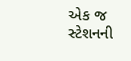એક જ સ્ટેશનની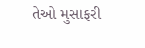તેઓ મુસાફરી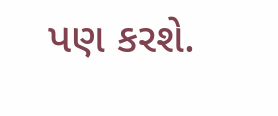પણ કરશે.